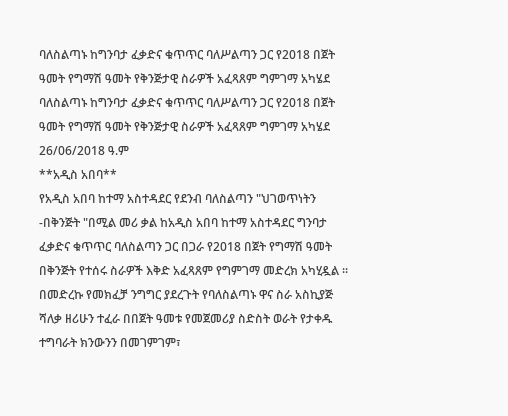ባለስልጣኑ ከግንባታ ፈቃድና ቁጥጥር ባለሥልጣን ጋር የ2018 በጀት ዓመት የግማሽ ዓመት የቅንጅታዊ ስራዎች አፈጻጸም ግምገማ አካሄደ
ባለስልጣኑ ከግንባታ ፈቃድና ቁጥጥር ባለሥልጣን ጋር የ2018 በጀት ዓመት የግማሽ ዓመት የቅንጅታዊ ስራዎች አፈጻጸም ግምገማ አካሄደ
26/06/2018 ዓ.ም
**አዲስ አበባ**
የአዲስ አበባ ከተማ አስተዳደር የደንብ ባለስልጣን "ህገወጥነትን -በቅንጅት "በሚል መሪ ቃል ከአዲስ አበባ ከተማ አስተዳደር ግንባታ ፈቃድና ቁጥጥር ባለስልጣን ጋር በጋራ የ2018 በጀት የግማሽ ዓመት በቅንጅት የተሰሩ ስራዎች እቅድ አፈጻጸም የግምገማ መድረክ አካሂዷል ።
በመድረኩ የመክፈቻ ንግግር ያደረጉት የባለስልጣኑ ዋና ስራ አስኪያጅ ሻለቃ ዘሪሁን ተፈራ በበጀት ዓመቱ የመጀመሪያ ስድስት ወራት የታቀዱ ተግባራት ክንውንን በመገምገም፣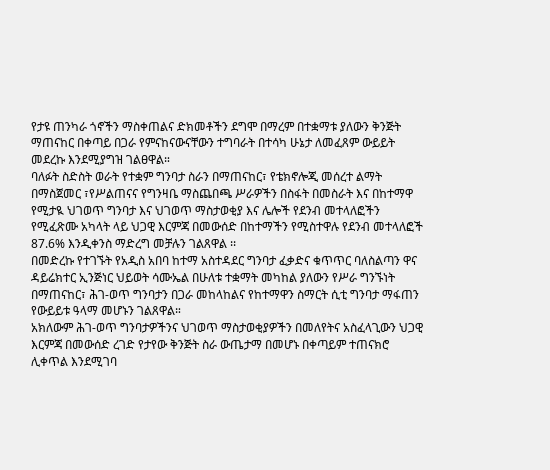የታዩ ጠንካራ ጎኖችን ማስቀጠልና ድክመቶችን ደግሞ በማረም በተቋማቱ ያለውን ቅንጅት ማጠናከር በቀጣይ በጋራ የምናከናውናቸውን ተግባራት በተሳካ ሁኔታ ለመፈጸም ውይይት መደረኩ እንደሚያግዝ ገልፀዋል።
ባለፉት ስድስት ወራት የተቋም ግንባታ ስራን በማጠናከር፣ የቴክኖሎጂ መሰረተ ልማት በማስጀመር ፣የሥልጠናና የግንዛቤ ማስጨበጫ ሥራዎችን በስፋት በመስራት እና በከተማዋ የሚታዪ ህገወጥ ግንባታ እና ህገወጥ ማስታወቂያ እና ሌሎች የደንብ መተላለፎችን የሚፈጽሙ አካላት ላይ ህጋዊ እርምጃ በመውሰድ በከተማችን የሚስተዋሉ የደንብ መተላለፎች 87.6% እንዲቀንስ ማድረግ መቻሉን ገልጸዋል ፡፡
በመድረኩ የተገኙት የአዲስ አበባ ከተማ አስተዳደር ግንባታ ፈቃድና ቁጥጥር ባለስልጣን ዋና ዳይሬክተር ኢንጅነር ህይወት ሳሙኤል በሁለቱ ተቋማት መካከል ያለውን የሥራ ግንኙነት በማጠናከር፣ ሕገ-ወጥ ግንባታን በጋራ መከላከልና የከተማዋን ስማርት ሲቲ ግንባታ ማፋጠን የውይይቱ ዓላማ መሆኑን ገልጸዋል።
አክለውም ሕገ-ወጥ ግንባታዎችንና ህገወጥ ማስታወቂያዎችን በመለየትና አስፈላጊውን ህጋዊ እርምጃ በመውሰድ ረገድ የታየው ቅንጅት ስራ ውጤታማ በመሆኑ በቀጣይም ተጠናክሮ ሊቀጥል እንደሚገባ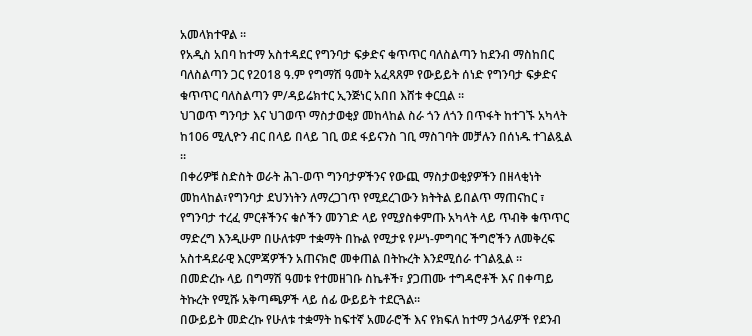አመላክተዋል ።
የአዲስ አበባ ከተማ አስተዳደር የግንባታ ፍቃድና ቁጥጥር ባለስልጣን ከደንብ ማስከበር ባለስልጣን ጋር የ2018 ዓ.ም የግማሽ ዓመት አፈጻጸም የውይይት ሰነድ የግንባታ ፍቃድና ቁጥጥር ባለስልጣን ም/ዳይሬክተር ኢንጅነር አበበ እሸቱ ቀርቧል ።
ህገወጥ ግንባታ እና ህገወጥ ማስታወቂያ መከላከል ስራ ጎን ለጎን በጥፋት ከተገኙ አካላት ከ106 ሚሊዮን ብር በላይ በላይ ገቢ ወደ ፋይናንስ ገቢ ማስገባት መቻሉን በሰነዱ ተገልጿል ።
በቀሪዎቹ ስድስት ወራት ሕገ-ወጥ ግንባታዎችንና የውጪ ማስታወቂያዎችን በዘላቂነት መከላከል፣የግንባታ ደህንነትን ለማረጋገጥ የሚደረገውን ክትትል ይበልጥ ማጠናከር ፣ የግንባታ ተረፈ ምርቶችንና ቁሶችን መንገድ ላይ የሚያስቀምጡ አካላት ላይ ጥብቅ ቁጥጥር ማድረግ እንዲሁም በሁለቱም ተቋማት በኩል የሚታዩ የሥነ-ምግባር ችግሮችን ለመቅረፍ አስተዳደራዊ እርምጃዎችን አጠናክሮ መቀጠል በትኩረት እንደሚሰራ ተገልጿል ።
በመድረኩ ላይ በግማሽ ዓመቱ የተመዘገቡ ስኬቶች፣ ያጋጠሙ ተግዳሮቶች እና በቀጣይ ትኩረት የሚሹ አቅጣጫዎች ላይ ሰፊ ውይይት ተደርጓል።
በውይይት መድረኩ የሁለቱ ተቋማት ከፍተኛ አመራሮች እና የክፍለ ከተማ ኃላፊዎች የደንብ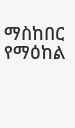ማስከበር የማዕከል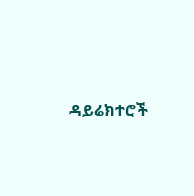ዳይሬክተሮች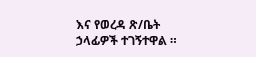እና የወረዳ ጽ/ቤት ኃላፊዎች ተገኝተዋል ።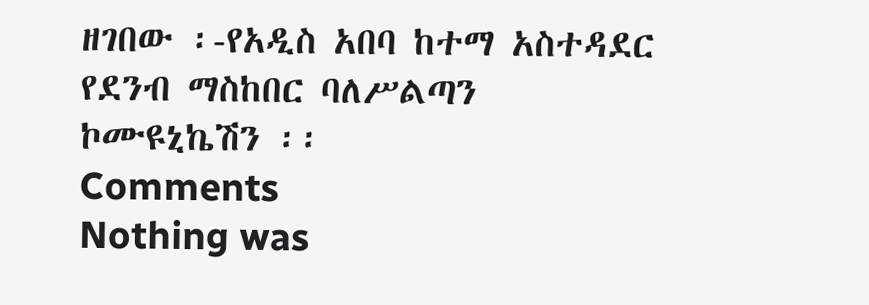ዘገበው ፡-የአዲስ አበባ ከተማ አስተዳደር የደንብ ማስከበር ባለሥልጣን ኮሙዩኒኬሽን ፡፡
Comments
Nothing was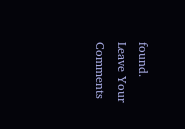found.
Leave Your Comments